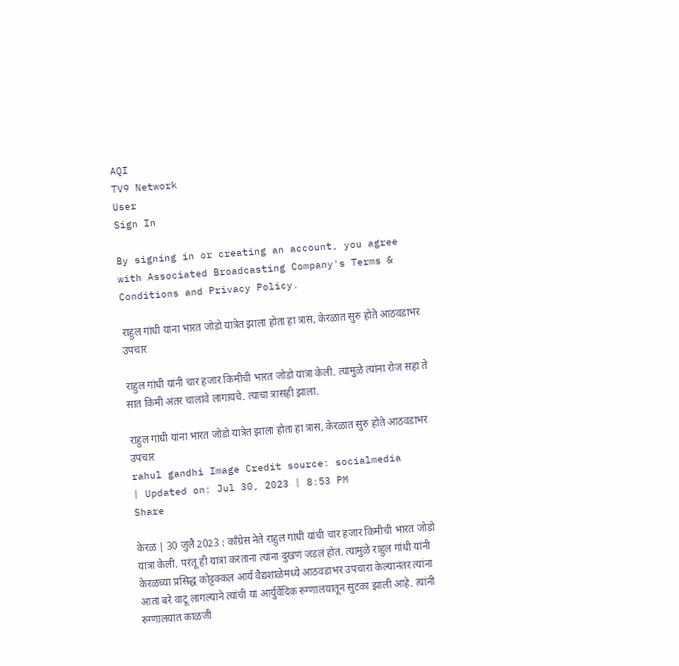AQI
TV9 Network
User
Sign In

By signing in or creating an account, you agree with Associated Broadcasting Company's Terms & Conditions and Privacy Policy.

राहुल गांधी यांना भारत जोडो यात्रेत झाला होता हा त्रास, केरळात सुरु होते आठवडाभर उपचार

राहुल गांधी यांनी चार हजार किमीची भारत जोडो यात्रा केली. त्यामुळे त्यांना रोज सहा ते सात किमी अंतर चालावे लागायचे. त्याचा त्रासही झाला.

राहुल गांधी यांना भारत जोडो यात्रेत झाला होता हा त्रास, केरळात सुरु होते आठवडाभर उपचार
rahul gandhi Image Credit source: socialmedia
| Updated on: Jul 30, 2023 | 8:53 PM
Share

केरळ | 30 जुलै 2023 : कॉंग्रेस नेते राहुल गांधी यांची चार हजार किमीची भारत जोडो यात्रा केली. परंतू ही यात्रा करताना त्यांना दुखणं जडलं होतं. त्यामुळे राहुल गांधी यांनी केरळच्या प्रसिद्ध कोट्टक्कल आर्य वैद्यशाळेमध्ये आठवडाभर उपचारा केल्यानंतर त्यांना आता बरे वाटू लागल्याने त्यांची या आर्युर्वेदिक रुग्णालयातून सुटका झाली आहे. त्यांनी रुग्णालयात काळजी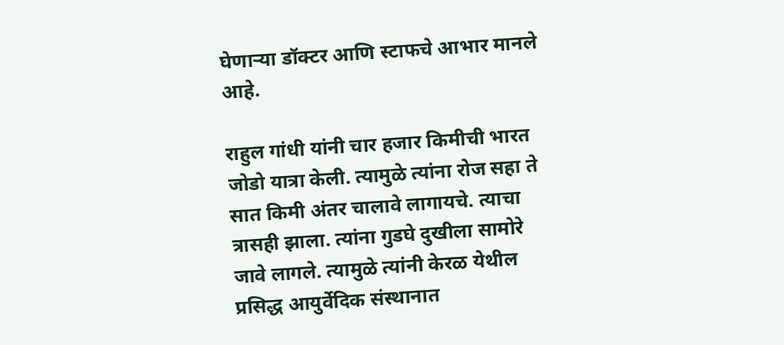घेणाऱ्या डॉक्टर आणि स्टाफचे आभार मानले आहे.

राहुल गांधी यांनी चार हजार किमीची भारत जोडो यात्रा केली. त्यामुळे त्यांना रोज सहा ते सात किमी अंतर चालावे लागायचे. त्याचा त्रासही झाला. त्यांना गुडघे दुखीला सामोरे जावे लागले. त्यामुळे त्यांनी केरळ येथील प्रसिद्ध आयुर्वेदिक संस्थानात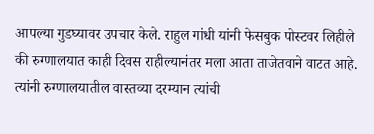आपल्या गुडघ्यावर उपचार केले. राहुल गांधी यांनी फेसबुक पोस्टवर लिहीले की रुग्णालयात काही दिवस राहील्यानंतर मला आता ताजेतवाने वाटत आहे. त्यांनी रुग्णालयातील वास्तव्या दरम्यान त्यांची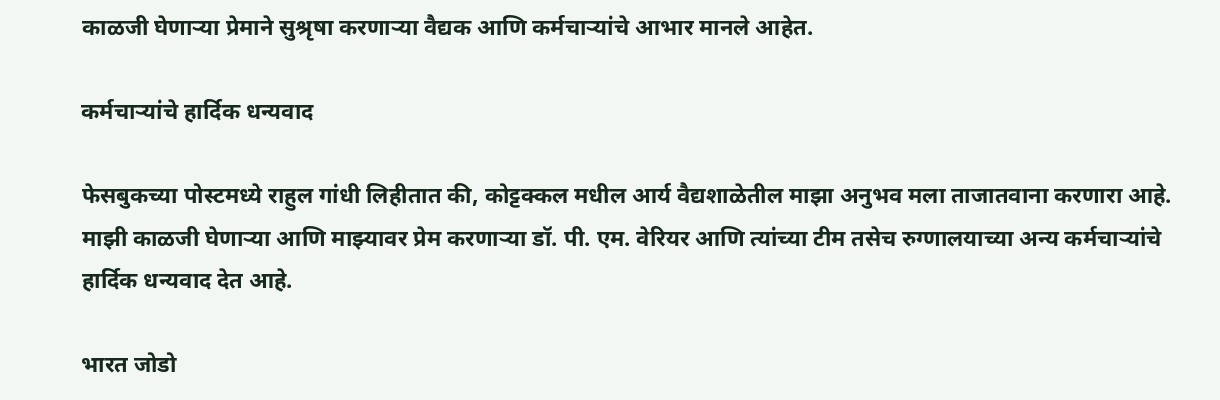काळजी घेणाऱ्या प्रेमाने सुश्रृषा करणाऱ्या वैद्यक आणि कर्मचाऱ्यांचे आभार मानले आहेत.

कर्मचाऱ्यांचे हार्दिक धन्यवाद

फेसबुकच्या पोस्टमध्ये राहुल गांधी लिहीतात की, कोट्टक्कल मधील आर्य वैद्यशाळेतील माझा अनुभव मला ताजातवाना करणारा आहे. माझी काळजी घेणाऱ्या आणि माझ्यावर प्रेम करणाऱ्या डॉ. पी. एम. वेरियर आणि त्यांच्या टीम तसेच रुग्णालयाच्या अन्य कर्मचाऱ्यांचे हार्दिक धन्यवाद देत आहे.

भारत जोडो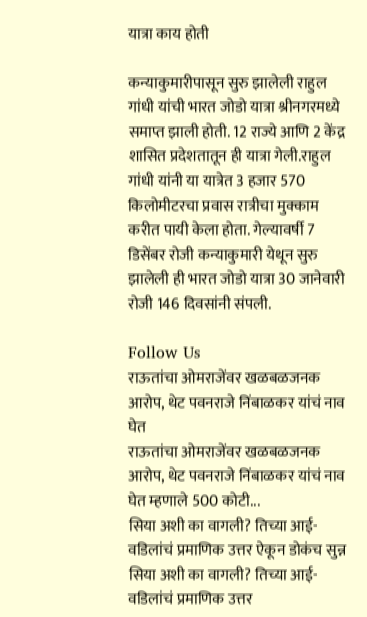यात्रा काय होती

कन्याकुमारीपासून सुरु झालेली राहुल गांधी यांची भारत जोडो यात्रा श्रीनगरमध्ये समाप्त झाली होती. 12 राज्ये आणि 2 केंद्र शासित प्रदेशतातून ही यात्रा गेली.राहुल गांधी यांनी या यात्रेत 3 हजार 570 किलोमीटरचा प्रवास रात्रीचा मुक्काम करीत पायी केला होता. गेल्यावर्षी 7 डिसेंबर रोजी कन्याकुमारी येथून सुरु झालेली ही भारत जोडो यात्रा 30 जानेवारी रोजी 146 दिवसांनी संपली.

Follow Us
राऊतांचा ओमराजेंवर खळबळजनक आरोप, थेट पवनराजे निंबाळकर यांचं नाव घेत
राऊतांचा ओमराजेंवर खळबळजनक आरोप, थेट पवनराजे निंबाळकर यांचं नाव घेत म्हणाले 500 कोटी...
सिया अशी का वागली? तिच्या आई-वडिलांचं प्रमाणिक उत्तर ऐकून डोकंच सुन्न
सिया अशी का वागली? तिच्या आई-वडिलांचं प्रमाणिक उत्तर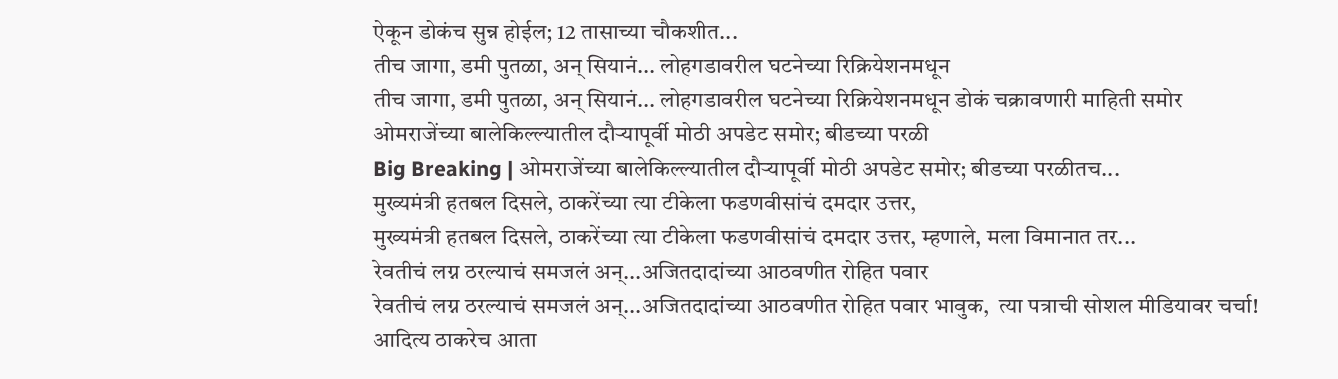ऐकून डोकंच सुन्न होईल; 12 तासाच्या चौकशीत...
तीच जागा, डमी पुतळा, अन् सियानं... लोहगडावरील घटनेच्या रिक्रियेशनमधून
तीच जागा, डमी पुतळा, अन् सियानं... लोहगडावरील घटनेच्या रिक्रियेशनमधून डोकं चक्रावणारी माहिती समोर
ओमराजेंच्या बालेकिल्ल्यातील दौऱ्यापूर्वी मोठी अपडेट समोर; बीडच्या परळी
Big Breaking | ओमराजेंच्या बालेकिल्ल्यातील दौऱ्यापूर्वी मोठी अपडेट समोर; बीडच्या परळीतच...
मुख्यमंत्री हतबल दिसले, ठाकरेंच्या त्या टीकेला फडणवीसांचं दमदार उत्तर,
मुख्यमंत्री हतबल दिसले, ठाकरेंच्या त्या टीकेला फडणवीसांचं दमदार उत्तर, म्हणाले, मला विमानात तर...
रेवतीचं लग्न ठरल्याचं समजलं अन्...अजितदादांच्या आठवणीत रोहित पवार
रेवतीचं लग्न ठरल्याचं समजलं अन्...अजितदादांच्या आठवणीत रोहित पवार भावुक,  त्या पत्राची सोशल मीडियावर चर्चा!
आदित्य ठाकरेच आता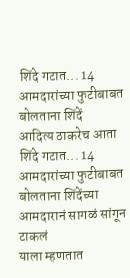शिंदे गटात... 14 आमदारांच्या फुटीबाबत बोलताना शिंदें
आदित्य ठाकरेच आता शिंदे गटात... 14 आमदारांच्या फुटीबाबत बोलताना शिंदेंच्या आमदारानं सागळं सांगून टाकलं
याला म्हणतात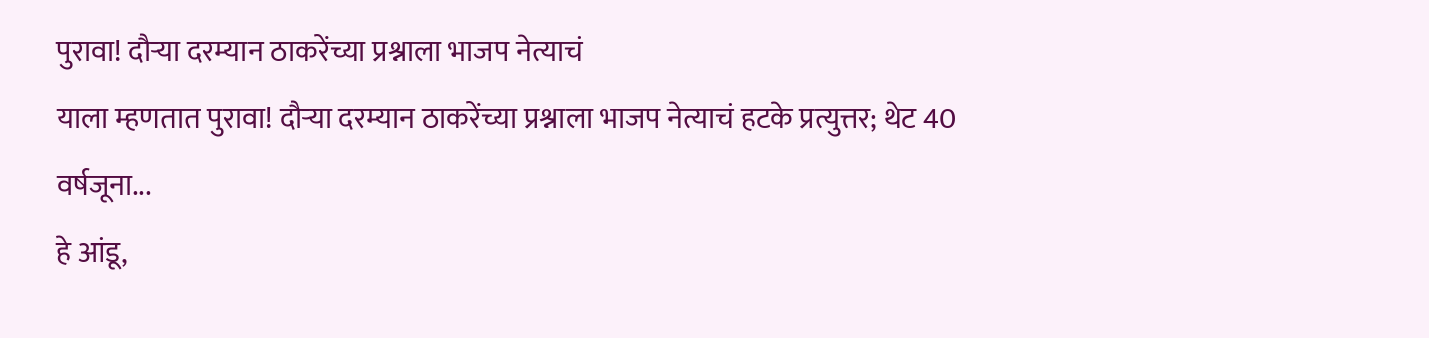पुरावा! दौऱ्या दरम्यान ठाकरेंच्या प्रश्नाला भाजप नेत्याचं
याला म्हणतात पुरावा! दौऱ्या दरम्यान ठाकरेंच्या प्रश्नाला भाजप नेत्याचं हटके प्रत्युत्तर; थेट 40 वर्षजूना...
हे आंडू,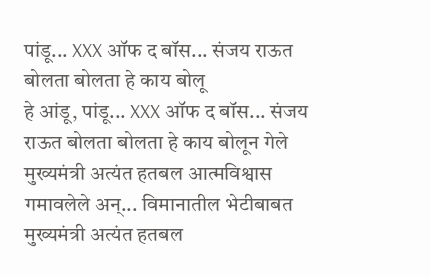पांडू... XXX ऑफ द बॉस... संजय राऊत बोलता बोलता हे काय बोलू
हे आंडू, पांडू... XXX ऑफ द बॉस... संजय राऊत बोलता बोलता हे काय बोलून गेले
मुख्यमंत्री अत्यंत हतबल आत्मविश्वास गमावलेले अन्... विमानातील भेटीबाबत
मुख्यमंत्री अत्यंत हतबल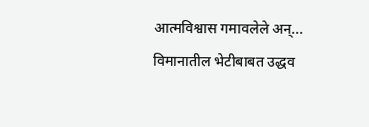आत्मविश्वास गमावलेले अन्... विमानातील भेटीबाबत उद्धव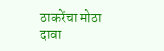ठाकरेंचा मोठा दावा